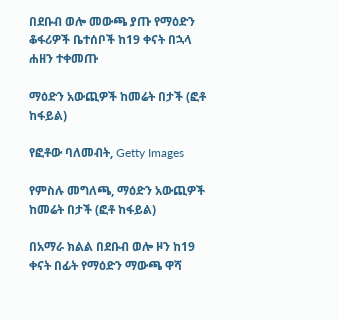በደቡብ ወሎ መውጫ ያጡ የማዕድን ቆፋሪዎች ቤተሰቦች ከ19 ቀናት በኋላ ሐዘን ተቀመጡ

ማዕድን አውጪዎች ከመሬት በታች (ፎቶ ከፋይል)

የፎቶው ባለመብት, Getty Images

የምስሉ መግለጫ, ማዕድን አውጪዎች ከመሬት በታች (ፎቶ ከፋይል)

በአማራ ክልል በደቡብ ወሎ ዞን ከ19 ቀናት በፊት የማዕድን ማውጫ ዋሻ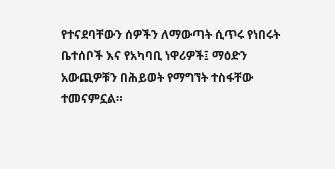የተናደባቸውን ሰዎችን ለማውጣት ሲጥሩ የነበሩት ቤተሰቦች እና የአካባቢ ነዋሪዎች፤ ማዕድን አውጪዎቹን በሕይወት የማግኘት ተስፋቸው ተመናምኗል።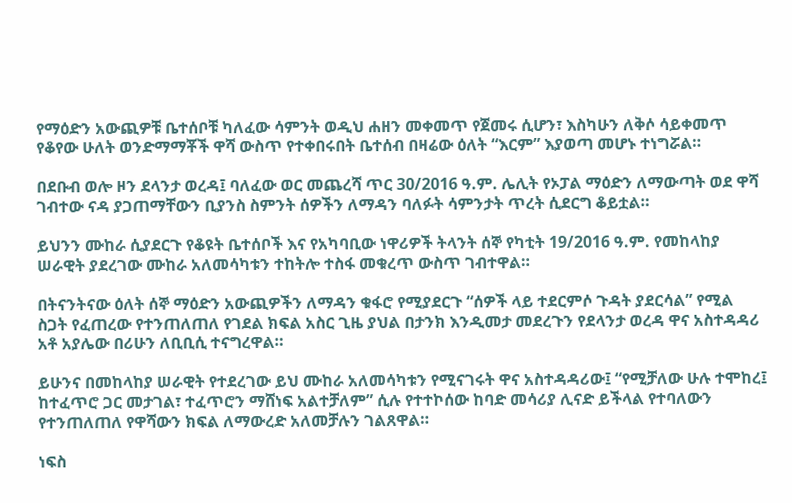የማዕድን አውጪዎቹ ቤተሰቦቹ ካለፈው ሳምንት ወዲህ ሐዘን መቀመጥ የጀመሩ ሲሆን፣ እስካሁን ለቅሶ ሳይቀመጥ የቆየው ሁለት ወንድማማቾች ዋሻ ውስጥ የተቀበሩበት ቤተሰብ በዛሬው ዕለት “እርም” እያወጣ መሆኑ ተነግሯል።

በደቡብ ወሎ ዞን ደላንታ ወረዳ፤ ባለፈው ወር መጨረሻ ጥር 30/2016 ዓ.ም. ሌሊት የኦፓል ማዕድን ለማውጣት ወደ ዋሻ ገብተው ናዳ ያጋጠማቸውን ቢያንስ ስምንት ሰዎችን ለማዳን ባለፉት ሳምንታት ጥረት ሲደርግ ቆይቷል።

ይህንን ሙከራ ሲያደርጉ የቆዩት ቤተሰቦች እና የአካባቢው ነዋሪዎች ትላንት ሰኞ የካቲት 19/2016 ዓ.ም. የመከላከያ ሠራዊት ያደረገው ሙከራ አለመሳካቱን ተከትሎ ተስፋ መቁረጥ ውስጥ ገብተዋል።

በትናንትናው ዕለት ሰኞ ማዕድን አውጪዎችን ለማዳን ቁፋሮ የሚያደርጉ “ሰዎች ላይ ተደርምሶ ጉዳት ያደርሳል” የሚል ስጋት የፈጠረው የተንጠለጠለ የገደል ክፍል አስር ጊዜ ያህል በታንክ እንዲመታ መደረጉን የደላንታ ወረዳ ዋና አስተዳዳሪ አቶ አያሌው በሪሁን ለቢቢሲ ተናግረዋል።

ይሁንና በመከላከያ ሠራዊት የተደረገው ይህ ሙከራ አለመሳካቱን የሚናገሩት ዋና አስተዳዳሪው፤ “የሚቻለው ሁሉ ተሞከረ፤ ከተፈጥሮ ጋር መታገል፣ ተፈጥሮን ማሸነፍ አልተቻለም” ሲሉ የተተኮሰው ከባድ መሳሪያ ሊናድ ይችላል የተባለውን የተንጠለጠለ የዋሻውን ክፍል ለማውረድ አለመቻሉን ገልጸዋል።

ነፍስ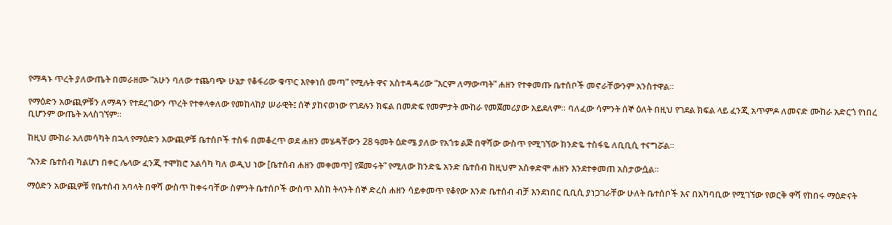የማዳኑ ጥረት ያለውጤት በመራዘሙ “አሁን ባለው ተጨባጭ ሁኔታ የቆፋሪው ቁጥር እየቀነሰ መጣ” የሚሉት ዋና አስተዳዳሪው “እርም ለማውጣት” ሐዘን የተቀመጡ ቤተሰቦች መኖራቸውንም አንስተዋል።

የማዕድን አውጪዎቹን ለማዳን የተደረገውን ጥረት የተቀላቀለው የመከላከያ ሠራዊት፤ ሰኞ ያከናወነው የገደሉን ክፍል በመድፍ የመምታት ሙከራ የመጀመሪያው አይደለም። ባለፈው ሳምንት ሰኞ ዕለት በዚህ የገደል ክፍል ላይ ፈንጂ አጥምዶ ለመናድ ሙከራ አድርጎ የነበረ ቢሆንም ውጤት አላስገኘም።

ከዚህ ሙከራ አለመሳካት በኋላ የማዕድን አውጪዎቹ ቤተሰቦች ተስፋ በመቆረጥ ወደ ሐዘን መሄዳቸውን 28 ዓመት ዕድሜ ያለው የአጎቱ ልጅ በዋሻው ውስጥ የሚገኘው ክንድዬ ተስፋዬ ለቢቢሲ ተናግሯል።

“አንድ ቤተሰብ ካልሆነ በቀር ሌላው ፈንጂ ተሞክሮ አልሳካ ካለ ወዲህ ነው [ቤተሰብ ሐዘን መቀመጥ] የጀመሩት” የሚለው ክንድዬ አንድ ቤተሰብ ከዚህም አስቀድሞ ሐዘን እንደተቀመጠ አስታውሷል።

ማዕድን አውጪዎቹ የቤተሰብ አባላት በዋሻ ውስጥ ከቀሩባቸው ስምንት ቤተሰቦች ውስጥ እስከ ትላንት ሰኞ ድረስ ሐዘን ሳይቀመጥ የቆየው እንድ ቤተሰብ ብቻ እንደነበር ቢቢሲ ያነጋገራቸው ሁለት ቤተሰቦች እና በአካባቢው የሚገኘው የወርቅ ዋሻ የከበሩ ማዕድናት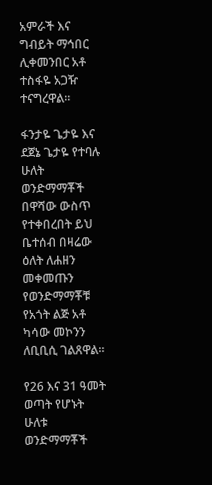አምራች እና ግብይት ማኅበር ሊቀመንበር አቶ ተስፋዬ አጋዥ ተናግረዋል።

ፋንታዬ ጌታዬ እና ደጀኔ ጌታዬ የተባሉ ሁለት ወንድማማቾች በዋሻው ውስጥ የተቀበረበት ይህ ቤተሰብ በዛሬው ዕለት ለሐዘን መቀመጡን የወንድማማቾቹ የአጎት ልጅ አቶ ካሳው መኮንን ለቢቢሲ ገልጸዋል።

የ26 እና 31 ዓመት ወጣት የሆኑት ሁለቱ ወንድማማቾች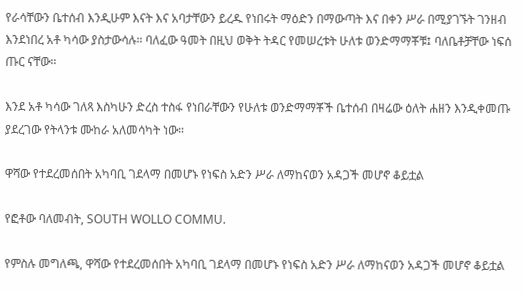የራሳቸውን ቤተሰብ እንዲሁም እናት እና አባታቸውን ይረዱ የነበሩት ማዕድን በማውጣት እና በቀን ሥራ በሚያገኙት ገንዘብ እንደነበረ አቶ ካሳው ያስታውሳሉ። ባለፈው ዓመት በዚህ ወቅት ትዳር የመሠረቱት ሁለቱ ወንድማማቾቹ፤ ባለቤቶቻቸው ነፍሰ ጡር ናቸው።

እንደ አቶ ካሳው ገለጻ እስካሁን ድረስ ተስፋ የነበራቸውን የሁለቱ ወንድማማቾች ቤተሰብ በዛሬው ዕለት ሐዘን እንዲቀመጡ ያደረገው የትላንቱ ሙከራ አለመሳካት ነው።

ዋሻው የተደረመሰበት አካባቢ ገደላማ በመሆኑ የነፍስ አድን ሥራ ለማከናወን አዳጋች መሆኖ ቆይቷል

የፎቶው ባለመብት, SOUTH WOLLO COMMU.

የምስሉ መግለጫ, ዋሻው የተደረመሰበት አካባቢ ገደላማ በመሆኑ የነፍስ አድን ሥራ ለማከናወን አዳጋች መሆኖ ቆይቷል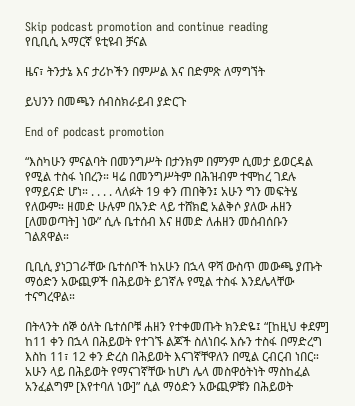Skip podcast promotion and continue reading
የቢቢሲ አማርኛ ዩቲዩብ ቻናል

ዜና፣ ትንታኔ እና ታሪኮችን በምሥል እና በድምጽ ለማግኘት

ይህንን በመጫን ሰብስክራይብ ያድርጉ

End of podcast promotion

“እስካሁን ምናልባት በመንግሥት በታንክም በምንም ሲመታ ይወርዳል የሚል ተስፋ ነበረን። ዛሬ በመንግሥትም በሕዝብም ተሞከረ ገደሉ የማይናድ ሆነ። . . . . ላለፉት 19 ቀን ጠበቅን፤ አሁን ግን መፍትሄ የለውም። ዘመድ ሁሉም በአንድ ላይ ተሸክፎ አልቅሶ ያለው ሐዘን [ለመወጣት] ነው” ሲሉ ቤተሰብ እና ዘመድ ለሐዘን መሰብሰቡን ገልጸዋል።

ቢቢሲ ያነጋገራቸው ቤተሰቦች ከአሁን በኋላ ዋሻ ውስጥ መውጫ ያጡት ማዕድን አውጪዎች በሕይወት ይገኛሉ የሚል ተስፋ እንደሌላቸው ተናግረዋል።

በትላንት ሰኞ ዕለት ቤተሰቦቹ ሐዘን የተቀመጡት ክንድዬ፤ “[ከዚህ ቀደም] ከ11 ቀን በኋላ በሕይወት የተገኙ ልጆች ስለነበሩ እሱን ተስፋ በማድረግ እስከ 11፣ 12 ቀን ድረስ በሕይወት እናገኛቸዋለን በሚል ርብርብ ነበር። አሁን ላይ በሕይወት የማናገኛቸው ከሆነ ሌላ መስዋዕትነት ማስከፈል አንፈልግም [እየተባለ ነው]” ሲል ማዕድን አውጪዎቹን በሕይወት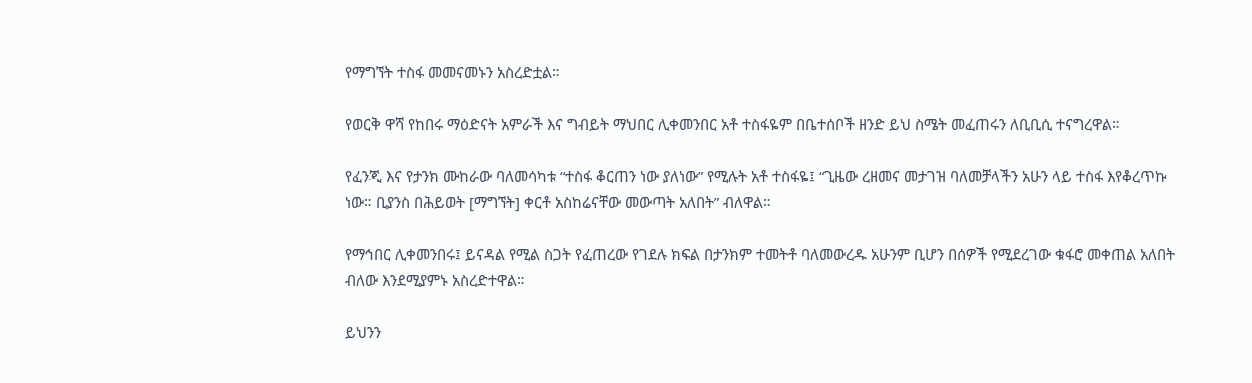የማግኘት ተስፋ መመናመኑን አስረድቷል።

የወርቅ ዋሻ የከበሩ ማዕድናት አምራች እና ግብይት ማህበር ሊቀመንበር አቶ ተስፋዬም በቤተሰቦች ዘንድ ይህ ስሜት መፈጠሩን ለቢቢሲ ተናግረዋል።

የፈንጂ እና የታንክ ሙከራው ባለመሳካቱ “ተስፋ ቆርጠን ነው ያለነው” የሚሉት አቶ ተስፋዬ፤ “ጊዜው ረዘመና መታገዝ ባለመቻላችን አሁን ላይ ተስፋ እየቆረጥኩ ነው። ቢያንስ በሕይወት [ማግኘት] ቀርቶ አስከሬናቸው መውጣት አለበት” ብለዋል።

የማኅበር ሊቀመንበሩ፤ ይናዳል የሚል ስጋት የፈጠረው የገደሉ ክፍል በታንክም ተመትቶ ባለመውረዱ አሁንም ቢሆን በሰዎች የሚደረገው ቁፋሮ መቀጠል አለበት ብለው እንደሚያምኑ አስረድተዋል።

ይህንን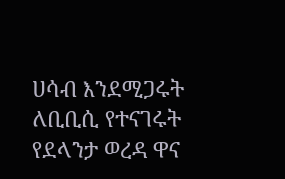ሀሳብ እንደሚጋሩት ለቢቢሲ የተናገሩት የደላንታ ወረዳ ዋና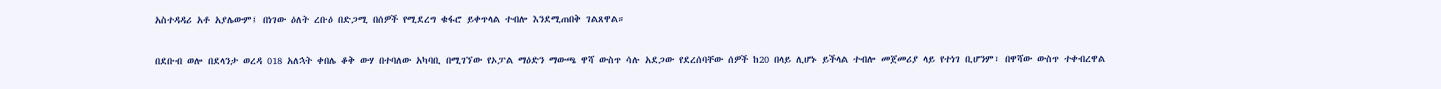አስተዳዳሪ አቶ አያሌውም፤ በነገው ዕለት ረቡዕ በድጋሚ በሰዎች የሚደረግ ቁፋሮ ይቀጥላል ተብሎ እንደሚጠበቅ ገልጸዋል።

በደቡብ ወሎ በደላንታ ወረዳ 018 አለኋት ቀበሌ ቆቅ ውሃ በተባለው አካባቢ በሚገኘው የኦፓል ማዕድን ማውጫ ዋሻ ውስጥ ሳሉ አደጋው የደረሰባቸው ሰዎች ከ20 በላይ ሊሆኑ ይችላል ተብሎ መጀመሪያ ላይ የተነገ ቢሆንም፣ በዋሻው ውስጥ ተቀብረዋል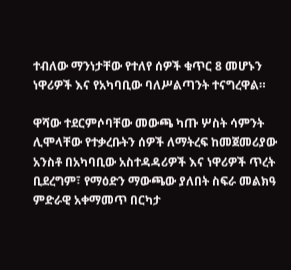ተብለው ማንነታቸው የተለየ ሰዎች ቁጥር 8 መሆኑን ነዋሪዎች እና የአካባቢው ባለሥልጣንት ተናግረዋል።

ዋሻው ተደርምሶባቸው መውጫ ካጡ ሦስት ሳምንት ሊሞላቸው የተቃረቡትን ሰዎች ለማትረፍ ከመጀመሪያው አንስቶ በአካባቢው አስተዳዳሪዎች እና ነዋሪዎች ጥረት ቢደረግም፣ የማዕድን ማውጫው ያለበት ስፍራ መልክዓ ምድራዊ አቀማመጥ በርካታ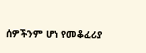ሰዎችንም ሆነ የመቆፈሪያ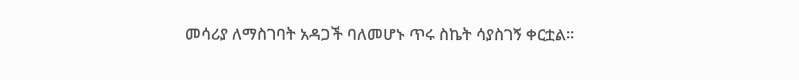መሳሪያ ለማስገባት አዳጋች ባለመሆኑ ጥሩ ስኬት ሳያስገኝ ቀርቷል።